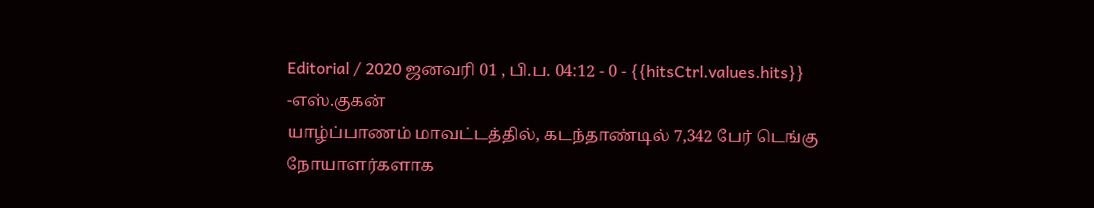Editorial / 2020 ஜனவரி 01 , பி.ப. 04:12 - 0 - {{hitsCtrl.values.hits}}
-எஸ்.குகன்
யாழ்ப்பாணம் மாவட்டத்தில், கடந்தாண்டில் 7,342 பேர் டெங்கு நோயாளர்களாக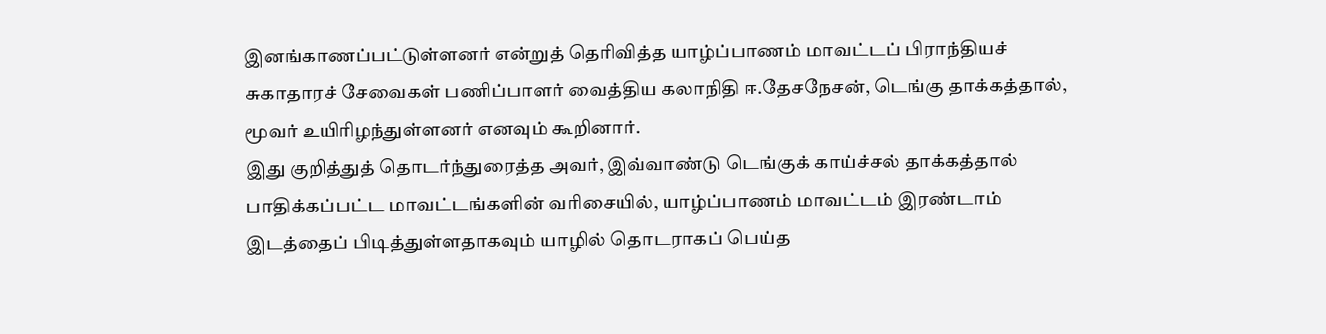இனங்காணப்பட்டுள்ளனர் என்றுத் தெரிவித்த யாழ்ப்பாணம் மாவட்டப் பிராந்தியச் சுகாதாரச் சேவைகள் பணிப்பாளர் வைத்திய கலாநிதி ஈ.தேசநேசன், டெங்கு தாக்கத்தால், மூவர் உயிரிழந்துள்ளனர் எனவும் கூறினார்.
இது குறித்துத் தொடர்ந்துரைத்த அவர், இவ்வாண்டு டெங்குக் காய்ச்சல் தாக்கத்தால் பாதிக்கப்பட்ட மாவட்டங்களின் வரிசையில், யாழ்ப்பாணம் மாவட்டம் இரண்டாம் இடத்தைப் பிடித்துள்ளதாகவும் யாழில் தொடராகப் பெய்த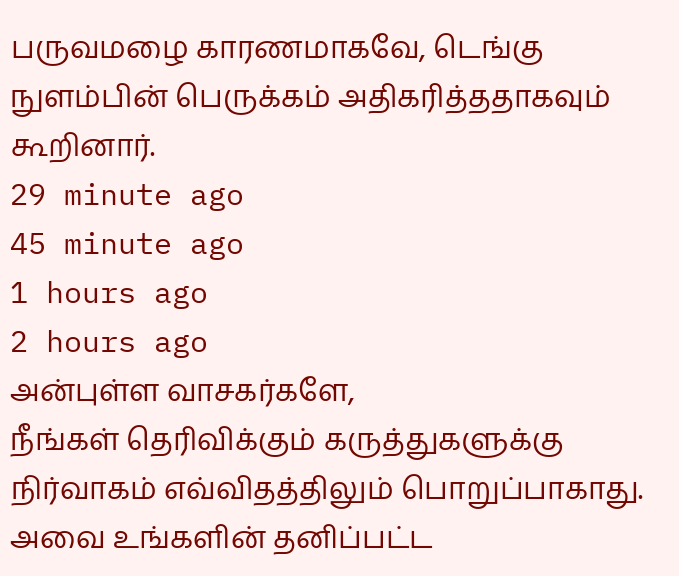பருவமழை காரணமாகவே, டெங்கு நுளம்பின் பெருக்கம் அதிகரித்ததாகவும் கூறினார்.
29 minute ago
45 minute ago
1 hours ago
2 hours ago
அன்புள்ள வாசகர்களே,
நீங்கள் தெரிவிக்கும் கருத்துகளுக்கு நிர்வாகம் எவ்விதத்திலும் பொறுப்பாகாது. அவை உங்களின் தனிப்பட்ட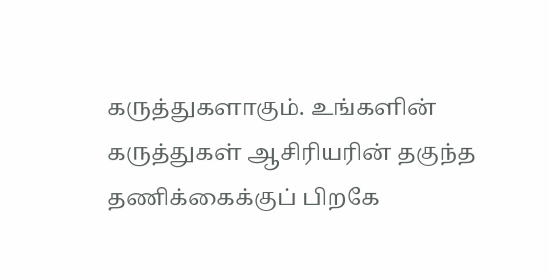கருத்துகளாகும். உங்களின் கருத்துகள் ஆசிரியரின் தகுந்த தணிக்கைக்குப் பிறகே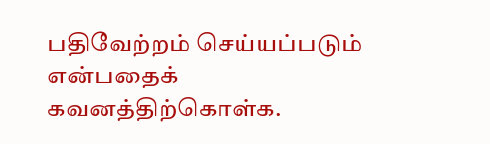பதிவேற்றம் செய்யப்படும் என்பதைக் கவனத்திற்கொள்க.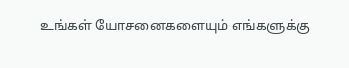உங்கள் யோசனைகளையும் எங்களுக்கு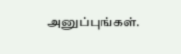அனுப்புங்கள்.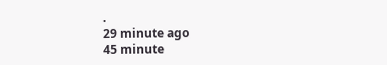.
29 minute ago
45 minute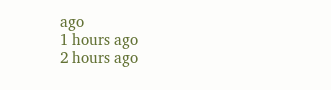ago
1 hours ago
2 hours ago